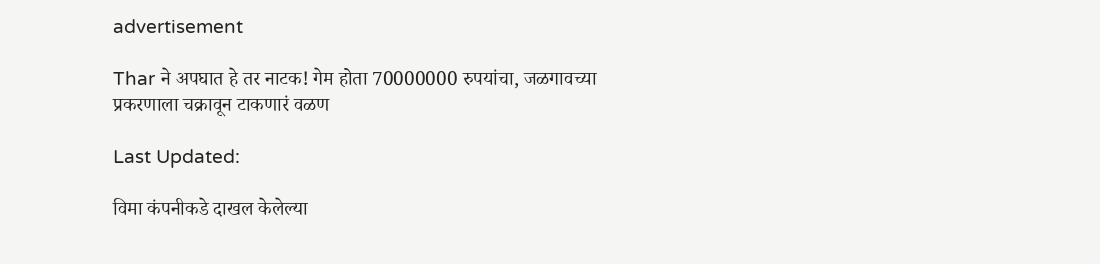advertisement

Thar ने अपघात हे तर नाटक! गेम होता 70000000 रुपयांचा, जळगावच्या प्रकरणाला चक्रावून टाकणारं वळण

Last Updated:

विमा कंपनीकडे दाखल केलेल्या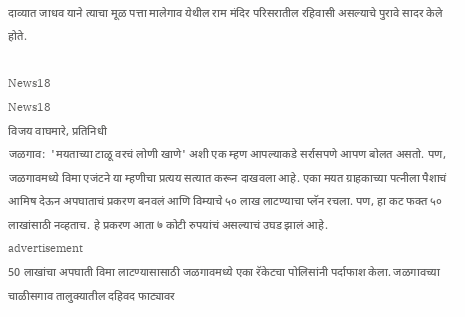दाव्यात जाधव याने त्याचा मूळ पत्ता मालेगाव येथील राम मंदिर परिसरातील रहिवासी असल्याचे पुरावे सादर केले होते.

News18
News18
विजय वाघमारे, प्रतिनिधी
जळगाव:  'मयताच्या टाळू वरचं लोणी खाणे' अशी एक म्हण आपल्याकडे सर्रासपणे आपण बोलत असतो. पण, जळगावमध्ये विमा एजंटने या म्हणीचा प्रत्यय सत्यात करून दाखवला आहे. एका मयत ग्राहकाच्या पत्नीला पैशाचं आमिष देऊन अपघाताचं प्रकरण बनवलं आणि विम्याचे ५० लाख लाटण्याचा प्लॅन रचला. पण, हा कट फक्त ५० लाखांसाठी नव्हताच. हे प्रकरण आता ७ कोटी रुपयांचं असल्याचं उघड झालं आहे.
advertisement
50 लाखांचा अपघाती विमा लाटण्यासासाठी जळगावमध्ये एका रॅकेटचा पोलिसांनी पर्दाफाश केला. जळगावच्या चाळीसगाव तालुक्यातील दहिवद फाट्यावर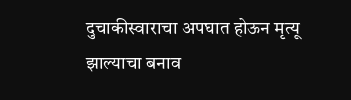दुचाकीस्वाराचा अपघात होऊन मृत्यू झाल्याचा बनाव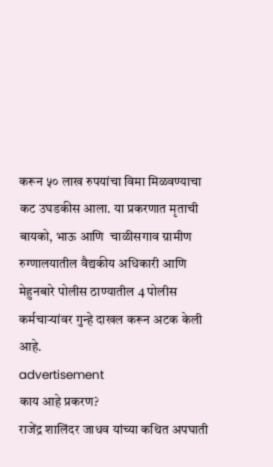करून ५० लाख रुपयांचा विमा मिळवण्याचा कट उघडकीस आला. या प्रकरणात मृताची बायको, भाऊ आणि  चाळीसगाव ग्रामीण रुग्णालयातील वैद्यकीय अधिकारी आणि मेहुनबारे पोलीस ठाण्यातील 4 पोलीस कर्मचाऱ्यांवर गुन्हे दाखल करून अटक केली आहे.
advertisement
काय आहे प्रकरण?
राजेंद्र शालिंदर जाधव यांच्या कथित अपघाती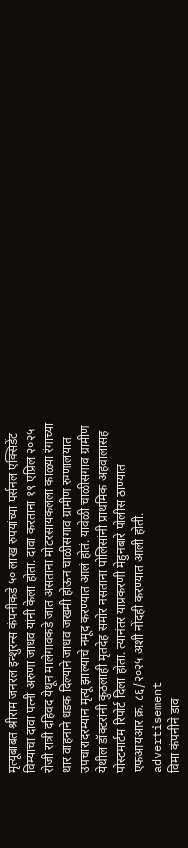मृत्यूबाबत श्रीराम जनरल इन्शुरन्स कंपनीकडे ५० लाख रुपयांच्या पर्सनल एक्सिडेंट विम्याचा दावा पत्नी अरुणा जाधव यांनी केला होता. दावा करताना १९ एप्रिल २०२५ रोजी रात्री दहिवद येथून मालेगावकडे जात असताना मोटरसायकलला काळ्या रंगाच्या थार वाहनाने धडक दिल्याने जाधव जखमी होऊन चाळीसगाव ग्रामीण रुग्णालयात उपचारादरम्यान मृत्यू झाल्याचे नमूद करण्यात आलं होतं. यावेळी चाळीसगाव ग्रामीण येथील डॉक्टरांनी कुठलाही मृतदेह समोर नसताना पोलिसांनी प्राथमिक अहवालासह पोस्टमार्टम रिपोर्ट दिला होता. त्यानंतर याप्रकरणी मेहुनबारे पोलीस ठाण्यात एफआयआर क्र. ८६/२०२५ अशी नोंदही करण्यात आली होती.
advertisement
विमा कंपनीने डाव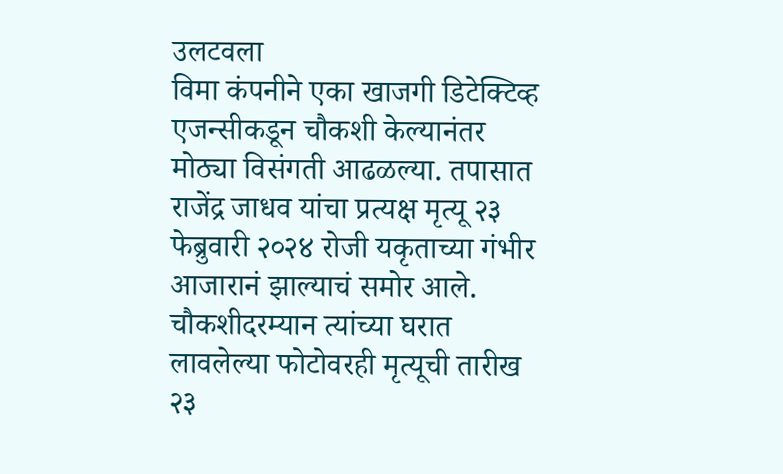उलटवला
विमा कंपनीने एका खाजगी डिटेक्टिव्ह एजन्सीकडून चौकशी केल्यानंतर मोठ्या विसंगती आढळल्या. तपासात राजेंद्र जाधव यांचा प्रत्यक्ष मृत्यू २३ फेब्रुवारी २०२४ रोजी यकृताच्या गंभीर आजारानं झाल्याचं समोर आले. चौकशीदरम्यान त्यांच्या घरात लावलेल्या फोटोवरही मृत्यूची तारीख २३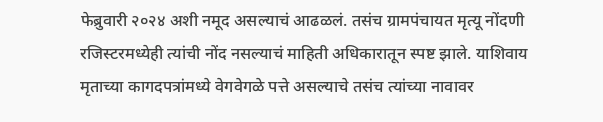फेब्रुवारी २०२४ अशी नमूद असल्याचं आढळलं. तसंच ग्रामपंचायत मृत्यू नोंदणी रजिस्टरमध्येही त्यांची नोंद नसल्याचं माहिती अधिकारातून स्पष्ट झाले. याशिवाय मृताच्या कागदपत्रांमध्ये वेगवेगळे पत्ते असल्याचे तसंच त्यांच्या नावावर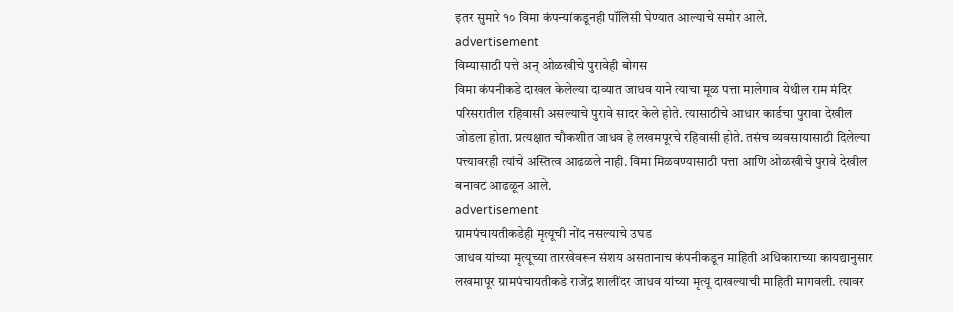इतर सुमारे १० विमा कंपन्यांकडूनही पॉलिसी घेण्यात आल्याचे समोर आले.
advertisement
विम्यासाठी पत्ते अन् ओळखीचे पुरावेही बोगस
विमा कंपनीकडे दाखल केलेल्या दाव्यात जाधव याने त्याचा मूळ पत्ता मालेगाव येथील राम मंदिर परिसरातील रहिवासी असल्याचे पुरावे सादर केले होते. त्यासाठीचे आधार कार्डचा पुरावा देखील जोडला होता. प्रत्यक्षात चौकशीत जाधव हे लखमपूरचे रहिवासी होते. तसंच व्यवसायासाठी दिलेल्या पत्त्यावरही त्यांचे अस्तित्व आढळले नाही. विमा मिळवण्यासाठी पत्ता आणि ओळखीचे पुरावे देखील बनावट आढळून आले.
advertisement
ग्रामपंचायतीकडेही मृत्यूची नोंद नसल्याचे उघड
जाधव यांच्या मृत्यूच्या तारखेवरून संशय असतानाच कंपनीकडून माहिती अधिकाराच्या कायद्यानुसार लखमापूर ग्रामपंचायतीकडे राजेंद्र शालींदर जाधव यांच्या मृत्यू दाखल्याची माहिती मागवली. त्यावर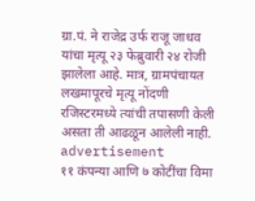ग्रा.पं. ने राजेद्र उर्फ राजू जाधव यांचा मृत्यू २३ फेब्रुवारी २४ रोजी झालेला आहे. मात्र, ग्रामपंचायत लखमापूरचे मृत्यू नोंदणी रजिस्टरमध्ये त्यांची तपासणी केली असता ती आढळून आलेली नाही.
advertisement
११ कंपन्या आणि ७ कोटींचा विमा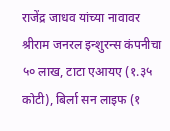राजेंद्र जाधव यांच्या नावावर श्रीराम जनरल इन्शुरन्स कंपनीचा ५० लाख, टाटा एआयए (१.३५ कोटी), बिर्ला सन लाइफ (१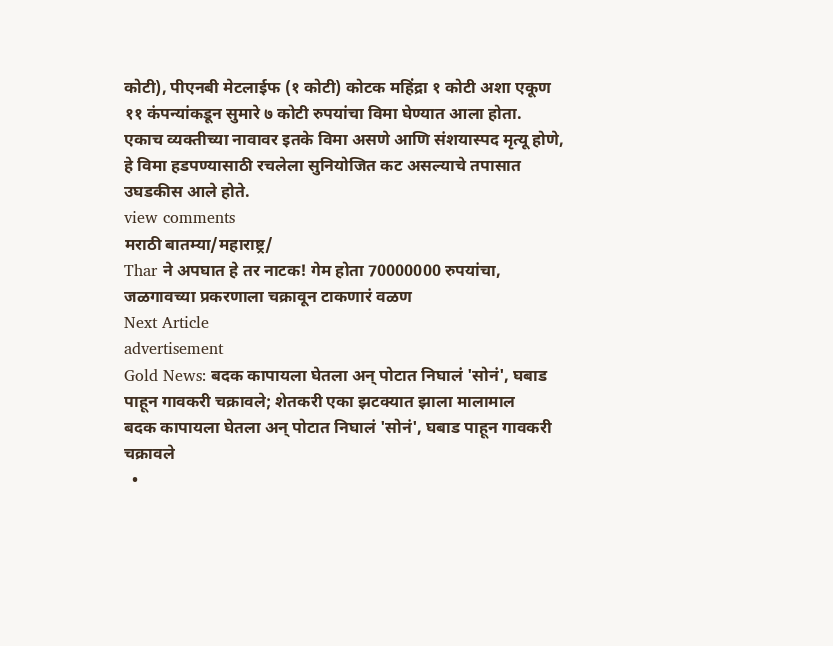कोटी), पीएनबी मेटलाईफ (१ कोटी) कोटक महिंद्रा १ कोटी अशा एकूण ११ कंपन्यांकडून सुमारे ७ कोटी रुपयांचा विमा घेण्यात आला होता. एकाच व्यक्तीच्या नावावर इतके विमा असणे आणि संशयास्पद मृत्यू होणे, हे विमा हडपण्यासाठी रचलेला सुनियोजित कट असल्याचे तपासात उघडकीस आले होते.
view comments
मराठी बातम्या/महाराष्ट्र/
Thar ने अपघात हे तर नाटक! गेम होता 70000000 रुपयांचा, जळगावच्या प्रकरणाला चक्रावून टाकणारं वळण
Next Article
advertisement
Gold News: बदक कापायला घेतला अन् पोटात निघालं 'सोनं', घबाड पाहून गावकरी चक्रावले; शेतकरी एका झटक्यात झाला मालामाल
बदक कापायला घेतला अन् पोटात निघालं 'सोनं', घबाड पाहून गावकरी चक्रावले
  •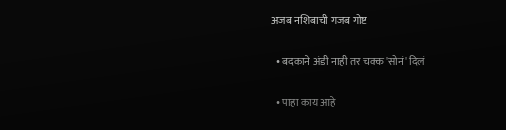अजब नशिबाची गजब गोष्ट

  • बदकाने अंडी नाही तर चक्क 'सोनं' दिलं

  • पाहा काय आहे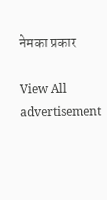नेमका प्रकार

View All
advertisement